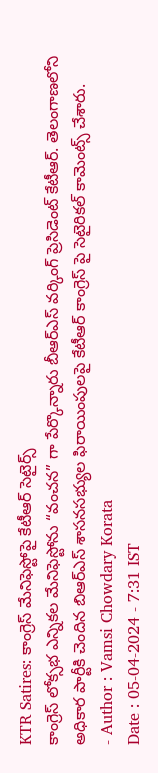KTR Satires: కాంగ్రెస్ మేనిఫెస్టోపై కేటీఆర్ సెటైర్స్
కాంగ్రెస్ లోక్సభ ఎన్నికల మేనిఫెస్టోను “వంచన” గా పేర్కొన్నారు బీఆర్ఎస్ వర్కింగ్ ప్రెసిడెంట్ కేటీఆర్. తెలంగాణలోని అధికార పార్టీకి చెందిన బిఆర్ఎస్ శాసనసభ్యుల ఫిరాయింపులపై కేటీఆర్ కాంగ్రెస్ పై సెటైరికల్ కామెంట్స్ చేశారు.
- Author : Vamsi Chowdary Korata
Date : 05-04-2024 - 7:31 IST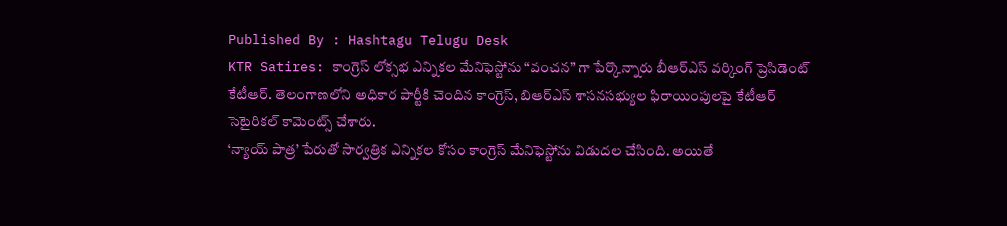Published By : Hashtagu Telugu Desk
KTR Satires: కాంగ్రెస్ లోక్సభ ఎన్నికల మేనిఫెస్టోను “వంచన” గా పేర్కొన్నారు బీఆర్ఎస్ వర్కింగ్ ప్రెసిడెంట్ కేటీఆర్. తెలంగాణలోని అధికార పార్టీకి చెందిన కాంగ్రెస్, బిఆర్ఎస్ శాసనసభ్యుల ఫిరాయింపులపై కేటీఆర్ సెటైరికల్ కామెంట్స్ చేశారు.
‘న్యాయ్ పాత్ర’ పేరుతో సార్వత్రిక ఎన్నికల కోసం కాంగ్రెస్ మేనిఫెస్టోను విడుదల చేసింది. అయితే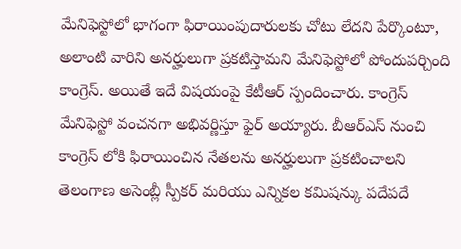మేనిఫెస్టోలో భాగంగా ఫిరాయింపుదారులకు చోటు లేదని పేర్కొంటూ, అలాంటి వారిని అనర్హులుగా ప్రకటిస్తామని మేనిఫెస్టోలో పోందుపర్చింది కాంగ్రెస్. అయితే ఇదే విషయంపై కేటీఆర్ స్పందించారు. కాంగ్రెస్ మేనిఫెస్టో వంచనగా అభివర్ణిస్తూ ఫైర్ అయ్యారు. బీఆర్ఎస్ నుంచి కాంగ్రెస్ లోకి ఫిరాయించిన నేతలను అనర్హులుగా ప్రకటించాలని తెలంగాణ అసెంబ్లీ స్పీకర్ మరియు ఎన్నికల కమిషన్కు పదేపదే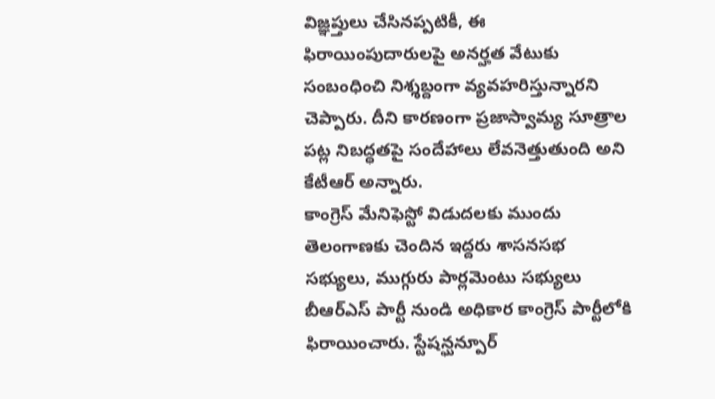విజ్ఞప్తులు చేసినప్పటికీ, ఈ ఫిరాయింపుదారులపై అనర్హత వేటుకు సంబంధించి నిశ్శబ్దంగా వ్యవహరిస్తున్నారని చెప్పారు. దీని కారణంగా ప్రజాస్వామ్య సూత్రాల పట్ల నిబద్ధతపై సందేహాలు లేవనెత్తుతుంది అని కేటీఆర్ అన్నారు.
కాంగ్రెస్ మేనిఫెస్టో విడుదలకు ముందు తెలంగాణకు చెందిన ఇద్దరు శాసనసభ సభ్యులు, ముగ్గురు పార్లమెంటు సభ్యులు బీఆర్ఎస్ పార్టీ నుండి అధికార కాంగ్రెస్ పార్టీలోకి ఫిరాయించారు. స్టేషన్ఘన్పూర్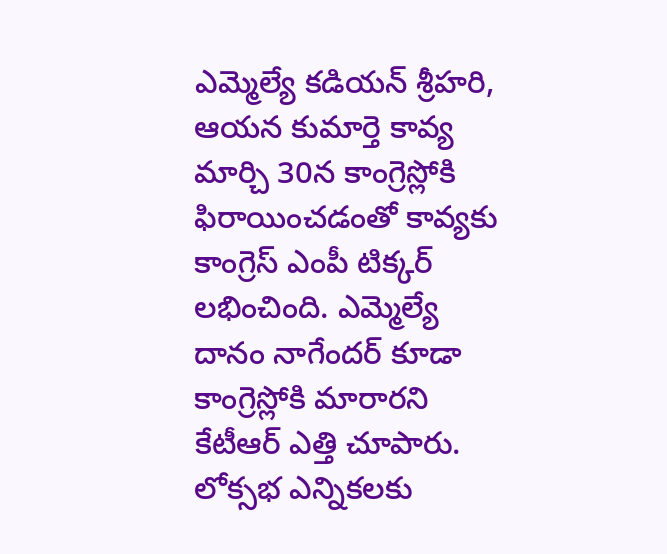ఎమ్మెల్యే కడియన్ శ్రీహరి, ఆయన కుమార్తె కావ్య మార్చి 30న కాంగ్రెస్లోకి ఫిరాయించడంతో కావ్యకు కాంగ్రెస్ ఎంపీ టిక్కర్ లభించింది. ఎమ్మెల్యే దానం నాగేందర్ కూడా కాంగ్రెస్లోకి మారారని కేటీఆర్ ఎత్తి చూపారు. లోక్సభ ఎన్నికలకు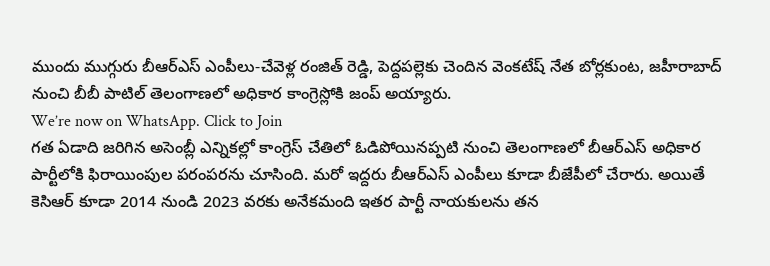ముందు ముగ్గురు బీఆర్ఎస్ ఎంపీలు-చేవెళ్ల రంజిత్ రెడ్డి, పెద్దపల్లెకు చెందిన వెంకటేష్ నేత బోర్లకుంట, జహీరాబాద్ నుంచి బీబీ పాటిల్ తెలంగాణలో అధికార కాంగ్రెస్లోకి జంప్ అయ్యారు.
We’re now on WhatsApp. Click to Join
గత ఏడాది జరిగిన అసెంబ్లీ ఎన్నికల్లో కాంగ్రెస్ చేతిలో ఓడిపోయినప్పటి నుంచి తెలంగాణలో బీఆర్ఎస్ అధికార పార్టీలోకి ఫిరాయింపుల పరంపరను చూసింది. మరో ఇద్దరు బీఆర్ఎస్ ఎంపీలు కూడా బీజేపీలో చేరారు. అయితే కెసిఆర్ కూడా 2014 నుండి 2023 వరకు అనేకమంది ఇతర పార్టీ నాయకులను తన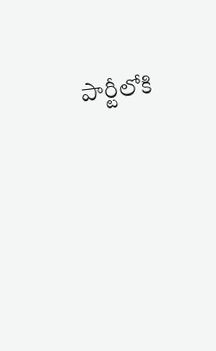పార్టీలోకి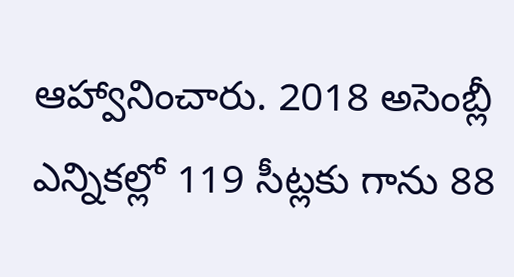ఆహ్వానించారు. 2018 అసెంబ్లీ ఎన్నికల్లో 119 సీట్లకు గాను 88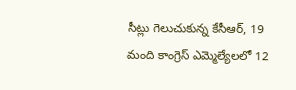సీట్లు గెలుచుకున్న కేసీఆర్, 19 మంది కాంగ్రెస్ ఎమ్మెల్యేలలో 12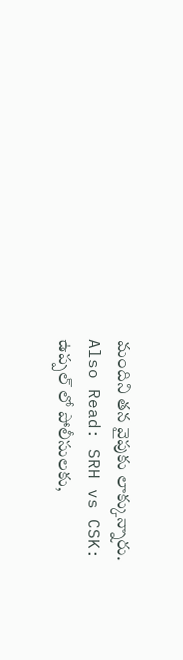మందిని తన వైపుకు లాక్కున్నారు.
Also Read: SRH vs CSK: ఉప్పల్ లో పోలీసులకు,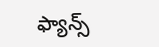ఫ్యాన్స్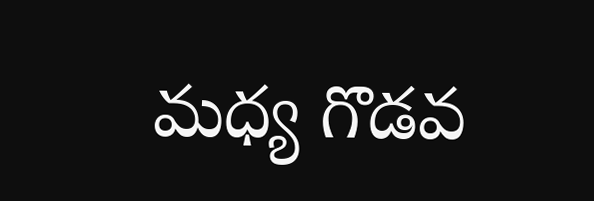మధ్య గొడవ